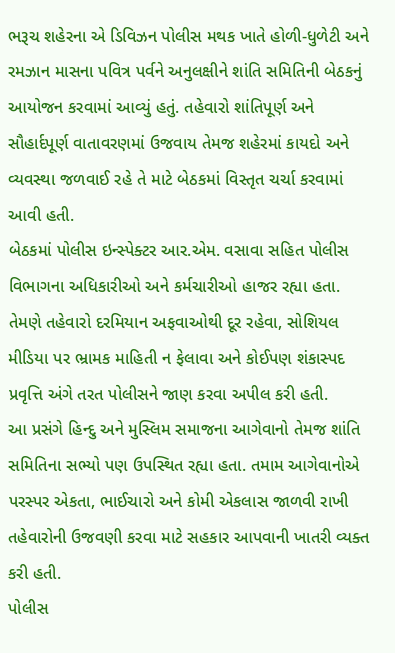ભરૂચ શહેરના એ ડિવિઝન પોલીસ મથક ખાતે હોળી-ધુળેટી અને રમઝાન માસના પવિત્ર પર્વને અનુલક્ષીને શાંતિ સમિતિની બેઠકનું આયોજન કરવામાં આવ્યું હતું. તહેવારો શાંતિપૂર્ણ અને સૌહાર્દપૂર્ણ વાતાવરણમાં ઉજવાય તેમજ શહેરમાં કાયદો અને વ્યવસ્થા જળવાઈ રહે તે માટે બેઠકમાં વિસ્તૃત ચર્ચા કરવામાં આવી હતી.
બેઠકમાં પોલીસ ઇન્સ્પેક્ટર આર.એમ. વસાવા સહિત પોલીસ વિભાગના અધિકારીઓ અને કર્મચારીઓ હાજર રહ્યા હતા. તેમણે તહેવારો દરમિયાન અફવાઓથી દૂર રહેવા, સોશિયલ મીડિયા પર ભ્રામક માહિતી ન ફેલાવા અને કોઈપણ શંકાસ્પદ પ્રવૃત્તિ અંગે તરત પોલીસને જાણ કરવા અપીલ કરી હતી.
આ પ્રસંગે હિન્દુ અને મુસ્લિમ સમાજના આગેવાનો તેમજ શાંતિ સમિતિના સભ્યો પણ ઉપસ્થિત રહ્યા હતા. તમામ આગેવાનોએ પરસ્પર એકતા, ભાઈચારો અને કોમી એકલાસ જાળવી રાખી તહેવારોની ઉજવણી કરવા માટે સહકાર આપવાની ખાતરી વ્યક્ત કરી હતી.
પોલીસ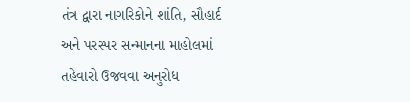તંત્ર દ્વારા નાગરિકોને શાંતિ, સૌહાર્દ અને પરસ્પર સન્માનના માહોલમાં તહેવારો ઉજવવા અનુરોધ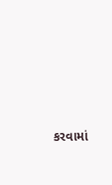કરવામાં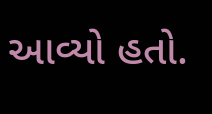આવ્યો હતો.